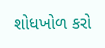શોધખોળ કરો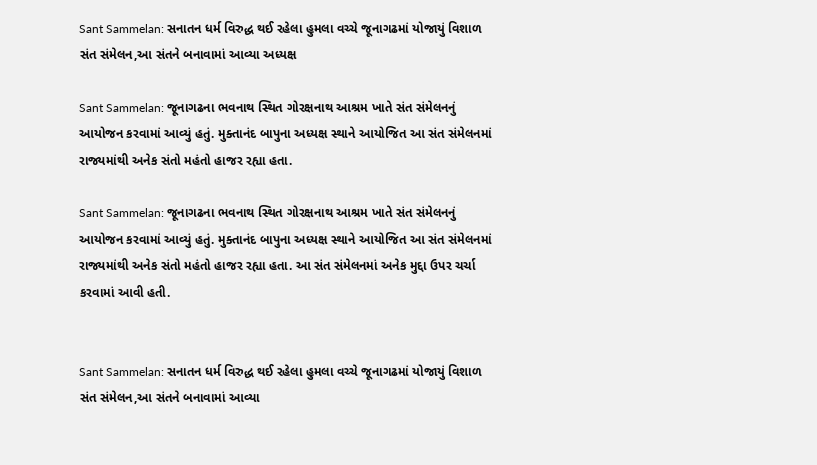Sant Sammelan: સનાતન ધર્મ વિરુદ્ધ થઈ રહેલા હુમલા વચ્ચે જૂનાગઢમાં યોજાયું વિશાળ સંત સંમેલન,આ સંતને બનાવામાં આવ્યા અધ્યક્ષ

Sant Sammelan: જૂનાગઢના ભવનાથ સ્થિત ગોરક્ષનાથ આશ્રમ ખાતે સંત સંમેલનનું આયોજન કરવામાં આવ્યું હતું. મુક્તાનંદ બાપુના અધ્યક્ષ સ્થાને આયોજિત આ સંત સંમેલનમાં રાજ્યમાંથી અનેક સંતો મહંતો હાજર રહ્યા હતા.

Sant Sammelan: જૂનાગઢના ભવનાથ સ્થિત ગોરક્ષનાથ આશ્રમ ખાતે સંત સંમેલનનું આયોજન કરવામાં આવ્યું હતું. મુક્તાનંદ બાપુના અધ્યક્ષ સ્થાને આયોજિત આ સંત સંમેલનમાં રાજ્યમાંથી અનેક સંતો મહંતો હાજર રહ્યા હતા. આ સંત સંમેલનમાં અનેક મુદ્દા ઉપર ચર્ચા કરવામાં આવી હતી.


Sant Sammelan: સનાતન ધર્મ વિરુદ્ધ થઈ રહેલા હુમલા વચ્ચે જૂનાગઢમાં યોજાયું વિશાળ સંત સંમેલન,આ સંતને બનાવામાં આવ્યા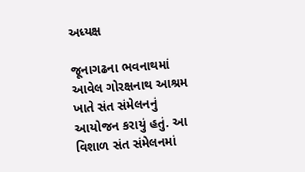અધ્યક્ષ

જૂનાગઢના ભવનાથમાં આવેલ ગોરક્ષનાથ આશ્રમ ખાતે સંત સંમેલનનું આયોજન કરાયું હતું. આ વિશાળ સંત સંમેલનમાં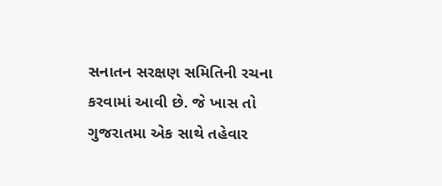સનાતન સરક્ષણ સમિતિની રચના કરવામાં આવી છે. જે ખાસ તો ગુજરાતમા એક સાથે તહેવાર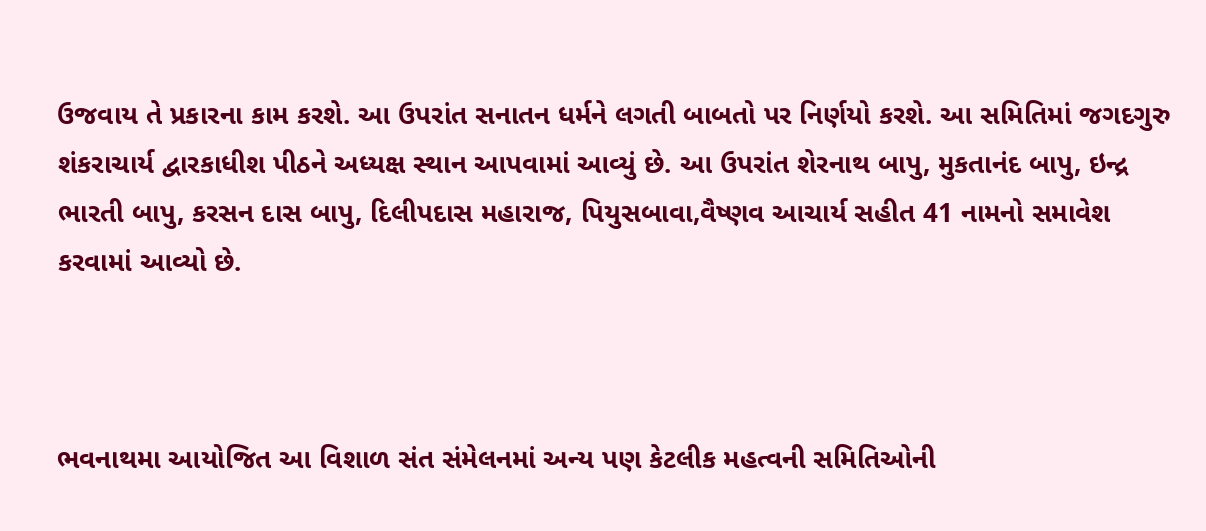ઉજવાય તે પ્રકારના કામ કરશે. આ ઉપરાંત સનાતન ધર્મને લગતી બાબતો પર નિર્ણયો કરશે. આ સમિતિમાં જગદગુરુ શંકરાચાર્ય દ્વારકાધીશ પીઠને અધ્યક્ષ સ્થાન આપવામાં આવ્યું છે. આ ઉપરાંત શેરનાથ બાપુ, મુકતાનંદ બાપુ, ઇન્દ્ર ભારતી બાપુ, કરસન દાસ બાપુ, દિલીપદાસ મહારાજ, પિયુસબાવા,વૈષ્ણવ આચાર્ય સહીત 41 નામનો સમાવેશ કરવામાં આવ્યો છે.



ભવનાથમા આયોજિત આ વિશાળ સંત સંમેલનમાં અન્ય પણ કેટલીક મહત્વની સમિતિઓની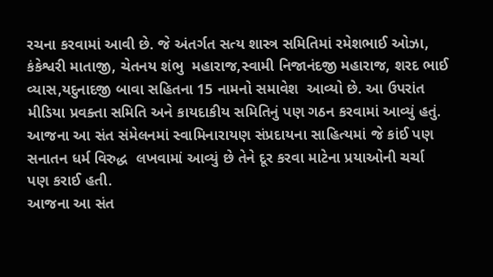રચના કરવામાં આવી છે. જે અંતર્ગત સત્ય શાસ્ત્ર સમિતિમાં રમેશભાઈ ઓઝા, કંકેશ્વરી માતાજી, ચેતનય શંભુ  મહારાજ,સ્વામી નિજાનંદજી મહારાજ, શરદ ભાઈ વ્યાસ,યદુનાદજી બાવા સહિતના 15 નામનો સમાવેશ  આવ્યો છે. આ ઉપરાંત મીડિયા પ્રવક્તા સમિતિ અને કાયદાકીય સમિતિનું પણ ગઠન કરવામાં આવ્યું હતું. આજના આ સંત સંમેલનમાં સ્વામિનારાયણ સંપ્રદાયના સાહિત્યમાં જે કાંઈ પણ સનાતન ધર્મ વિરુદ્ધ  લખવામાં આવ્યું છે તેને દૂર કરવા માટેના પ્રયાઓની ચર્ચા પણ કરાઈ હતી.
આજના આ સંત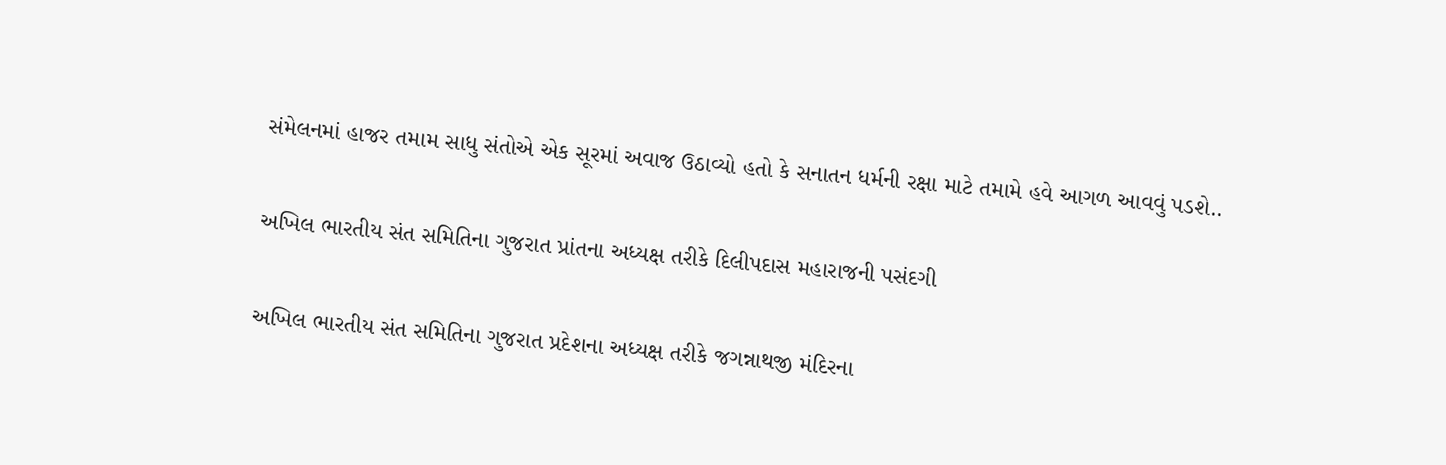સંમેલનમાં હાજર તમામ સાધુ સંતોએ એક સૂરમાં અવાજ ઉઠાવ્યો હતો કે સનાતન ધર્મની રક્ષા માટે તમામે હવે આગળ આવવું પડશે..

અખિલ ભારતીય સંત સમિતિના ગુજરાત પ્રાંતના અધ્યક્ષ તરીકે દિલીપદાસ મહારાજની પસંદગી

અખિલ ભારતીય સંત સમિતિના ગુજરાત પ્રદેશના અધ્યક્ષ તરીકે જગન્નાથજી મંદિરના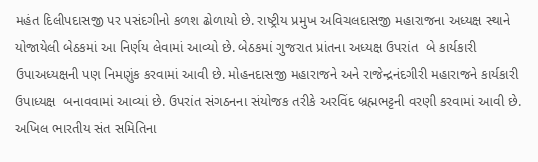મહંત દિલીપદાસજી પર પસંદગીનો કળશ ઢોળાયો છે. રાષ્ટ્રીય પ્રમુખ અવિચલદાસજી મહારાજના અધ્યક્ષ સ્થાને યોજાયેલી બેઠકમાં આ નિર્ણય લેવામાં આવ્યો છે. બેઠકમાં ગુજરાત પ્રાંતના અધ્યક્ષ ઉપરાંત  બે કાર્યકારી ઉપાઅધ્યક્ષની પણ નિમણુંક કરવામાં આવી છે. મોહનદાસજી મહારાજને અને રાજેન્દ્રનંદગીરી મહારાજને કાર્યકારી ઉપાધ્યક્ષ  બનાવવામાં આવ્યાં છે. ઉપરાંત સંગઠનના સંયોજક તરીકે અરવિંદ બ્રહ્મભટ્ટની વરણી કરવામાં આવી છે. અખિલ ભારતીય સંત સમિતિના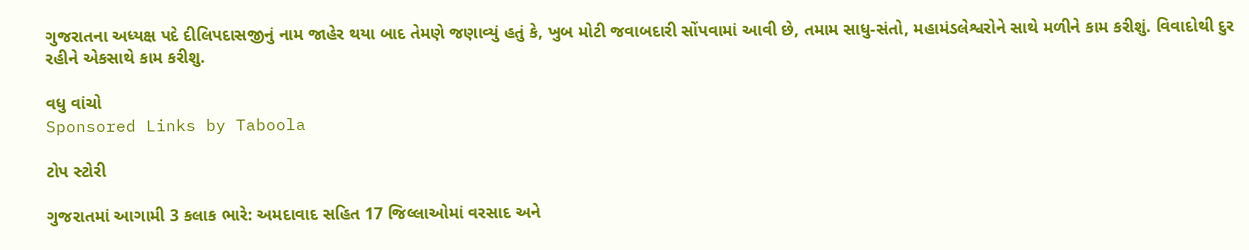ગુજરાતના અધ્યક્ષ પદે દીલિપદાસજીનું નામ જાહેર થયા બાદ તેમણે જણાવ્યું હતું કે, ખુબ મોટી જવાબદારી સોંપવામાં આવી છે, તમામ સાધુ-સંતો, મહામંડલેશ્વરોને સાથે મળીને કામ કરીશું. વિવાદોથી દુર રહીને એકસાથે કામ કરીશુ.

વધુ વાંચો
Sponsored Links by Taboola

ટોપ સ્ટોરી

ગુજરાતમાં આગામી 3 કલાક ભારે: અમદાવાદ સહિત 17 જિલ્લાઓમાં વરસાદ અને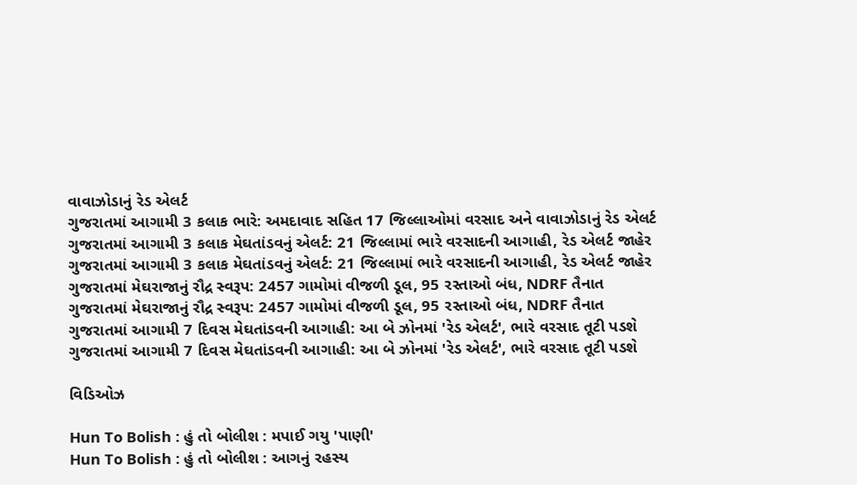વાવાઝોડાનું રેડ એલર્ટ
ગુજરાતમાં આગામી 3 કલાક ભારે: અમદાવાદ સહિત 17 જિલ્લાઓમાં વરસાદ અને વાવાઝોડાનું રેડ એલર્ટ
ગુજરાતમાં આગામી 3 કલાક મેઘતાંડવનું એલર્ટ: 21 જિલ્લામાં ભારે વરસાદની આગાહી, રેડ એલર્ટ જાહેર
ગુજરાતમાં આગામી 3 કલાક મેઘતાંડવનું એલર્ટ: 21 જિલ્લામાં ભારે વરસાદની આગાહી, રેડ એલર્ટ જાહેર
ગુજરાતમાં મેઘરાજાનું રૌદ્ર સ્વરૂપ: 2457 ગામોમાં વીજળી ડૂલ, 95 રસ્તાઓ બંધ, NDRF તૈનાત
ગુજરાતમાં મેઘરાજાનું રૌદ્ર સ્વરૂપ: 2457 ગામોમાં વીજળી ડૂલ, 95 રસ્તાઓ બંધ, NDRF તૈનાત
ગુજરાતમાં આગામી 7 દિવસ મેઘતાંડવની આગાહી: આ બે ઝોનમાં 'રેડ એલર્ટ', ભારે વરસાદ તૂટી પડશે
ગુજરાતમાં આગામી 7 દિવસ મેઘતાંડવની આગાહી: આ બે ઝોનમાં 'રેડ એલર્ટ', ભારે વરસાદ તૂટી પડશે

વિડિઓઝ

Hun To Bolish : હું તો બોલીશ : મપાઈ ગયુ 'પાણી'
Hun To Bolish : હું તો બોલીશ : આગનું રહસ્ય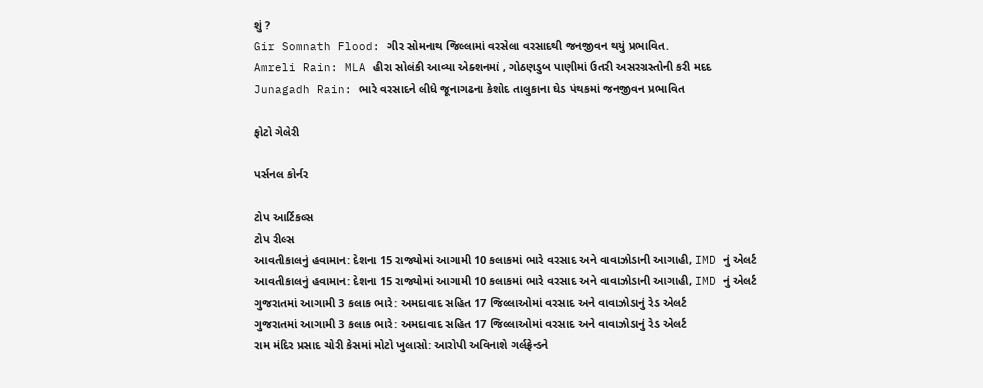શું ?
Gir Somnath Flood: ગીર સોમનાથ જિલ્લામાં વરસેલા વરસાદથી જનજીવન થયું પ્રભાવિત.
Amreli Rain: MLA હીરા સોલંકી આવ્યા એક્શનમાં , ગોઠણડુબ પાણીમાં ઉતરી અસરગ્રસ્તોની કરી મદદ
Junagadh Rain: ભારે વરસાદને લીધે જૂનાગઢના કેશોદ તાલુકાના ઘેડ પંથકમાં જનજીવન પ્રભાવિત

ફોટો ગેલેરી

પર્સનલ કોર્નર

ટોપ આર્ટિકલ્સ
ટોપ રીલ્સ
આવતીકાલનું હવામાન: દેશના 15 રાજ્યોમાં આગામી 10 કલાકમાં ભારે વરસાદ અને વાવાઝોડાની આગાહી, IMD નું એલર્ટ
આવતીકાલનું હવામાન: દેશના 15 રાજ્યોમાં આગામી 10 કલાકમાં ભારે વરસાદ અને વાવાઝોડાની આગાહી, IMD નું એલર્ટ
ગુજરાતમાં આગામી 3 કલાક ભારે: અમદાવાદ સહિત 17 જિલ્લાઓમાં વરસાદ અને વાવાઝોડાનું રેડ એલર્ટ
ગુજરાતમાં આગામી 3 કલાક ભારે: અમદાવાદ સહિત 17 જિલ્લાઓમાં વરસાદ અને વાવાઝોડાનું રેડ એલર્ટ
રામ મંદિર પ્રસાદ ચોરી કેસમાં મોટો ખુલાસો: આરોપી અવિનાશે ગર્લફ્રેન્ડને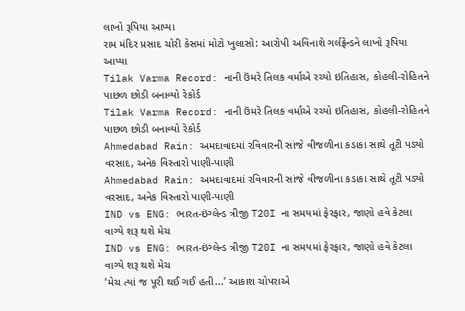લાખો રૂપિયા આપ્યા
રામ મંદિર પ્રસાદ ચોરી કેસમાં મોટો ખુલાસો: આરોપી અવિનાશે ગર્લફ્રેન્ડને લાખો રૂપિયા આપ્યા
Tilak Varma Record: નાની ઉંમરે તિલક વર્માએ રચ્યો ઇતિહાસ, કોહલી-રોહિતને પાછળ છોડી બનાવ્યો રેકોર્ડ
Tilak Varma Record: નાની ઉંમરે તિલક વર્માએ રચ્યો ઇતિહાસ, કોહલી-રોહિતને પાછળ છોડી બનાવ્યો રેકોર્ડ
Ahmedabad Rain: અમદાવાદમાં રવિવારની સાંજે વીજળીના કડાકા સાથે તૂટી પડ્યો વરસાદ, અનેક વિસ્તારો પાણી-પાણી
Ahmedabad Rain: અમદાવાદમાં રવિવારની સાંજે વીજળીના કડાકા સાથે તૂટી પડ્યો વરસાદ, અનેક વિસ્તારો પાણી-પાણી
IND vs ENG: ભારત-ઇંગ્લેન્ડ ત્રીજી T20I ના સમયમાં ફેરફાર, જાણો હવે કેટલા વાગ્યે શરૂ થશે મેચ
IND vs ENG: ભારત-ઇંગ્લેન્ડ ત્રીજી T20I ના સમયમાં ફેરફાર, જાણો હવે કેટલા વાગ્યે શરૂ થશે મેચ
‘મેચ ત્યાં જ પૂરી થઈ ગઈ હતી...’ આકાશ ચોપરાએ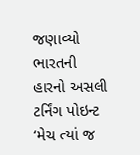જણાવ્યો ભારતની હારનો અસલી ટર્નિંગ પોઇન્ટ
‘મેચ ત્યાં જ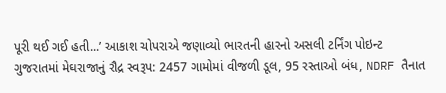પૂરી થઈ ગઈ હતી...’ આકાશ ચોપરાએ જણાવ્યો ભારતની હારનો અસલી ટર્નિંગ પોઇન્ટ
ગુજરાતમાં મેઘરાજાનું રૌદ્ર સ્વરૂપ: 2457 ગામોમાં વીજળી ડૂલ, 95 રસ્તાઓ બંધ, NDRF તૈનાત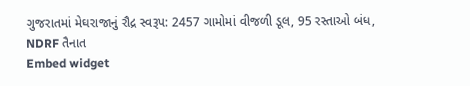ગુજરાતમાં મેઘરાજાનું રૌદ્ર સ્વરૂપ: 2457 ગામોમાં વીજળી ડૂલ, 95 રસ્તાઓ બંધ, NDRF તૈનાત
Embed widget